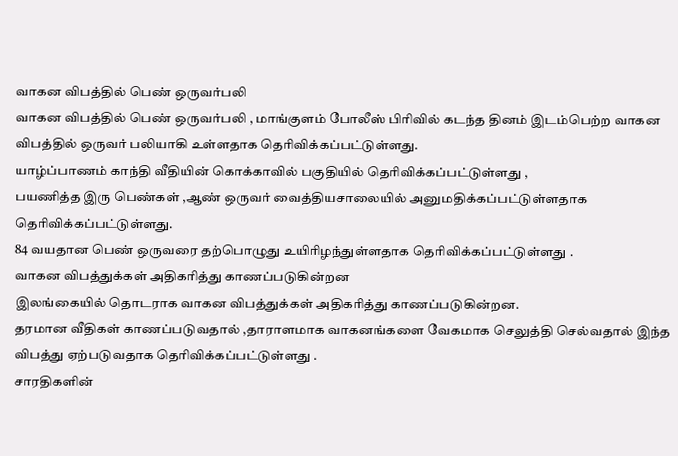வாகன விபத்தில் பெண் ஒருவர்பலி
வாகன விபத்தில் பெண் ஒருவர்பலி , மாங்குளம் போலீஸ் பிரிவில் கடந்த தினம் இடம்பெற்ற வாகன விபத்தில் ஒருவர் பலியாகி உள்ளதாக தெரிவிக்கப்பட்டுள்ளது.
யாழ்ப்பாணம் காந்தி வீதியின் கொக்காவில் பகுதியில் தெரிவிக்கப்பட்டுள்ளது ,
பயணித்த இரு பெண்கள் ,ஆண் ஒருவர் வைத்தியசாலையில் அனுமதிக்கப்பட்டுள்ளதாக தெரிவிக்கப்பட்டுள்ளது.
84 வயதான பெண் ஒருவரை தற்பொழுது உயிரிழந்துள்ளதாக தெரிவிக்கப்பட்டுள்ளது .
வாகன விபத்துக்கள் அதிகரித்து காணப்படுகின்றன
இலங்கையில் தொடராக வாகன விபத்துக்கள் அதிகரித்து காணப்படுகின்றன.
தரமான வீதிகள் காணப்படுவதால் ,தாராளமாக வாகனங்களை வேகமாக செலுத்தி செல்வதால் இந்த விபத்து ஏற்படுவதாக தெரிவிக்கப்பட்டுள்ளது .
சாரதிகளின்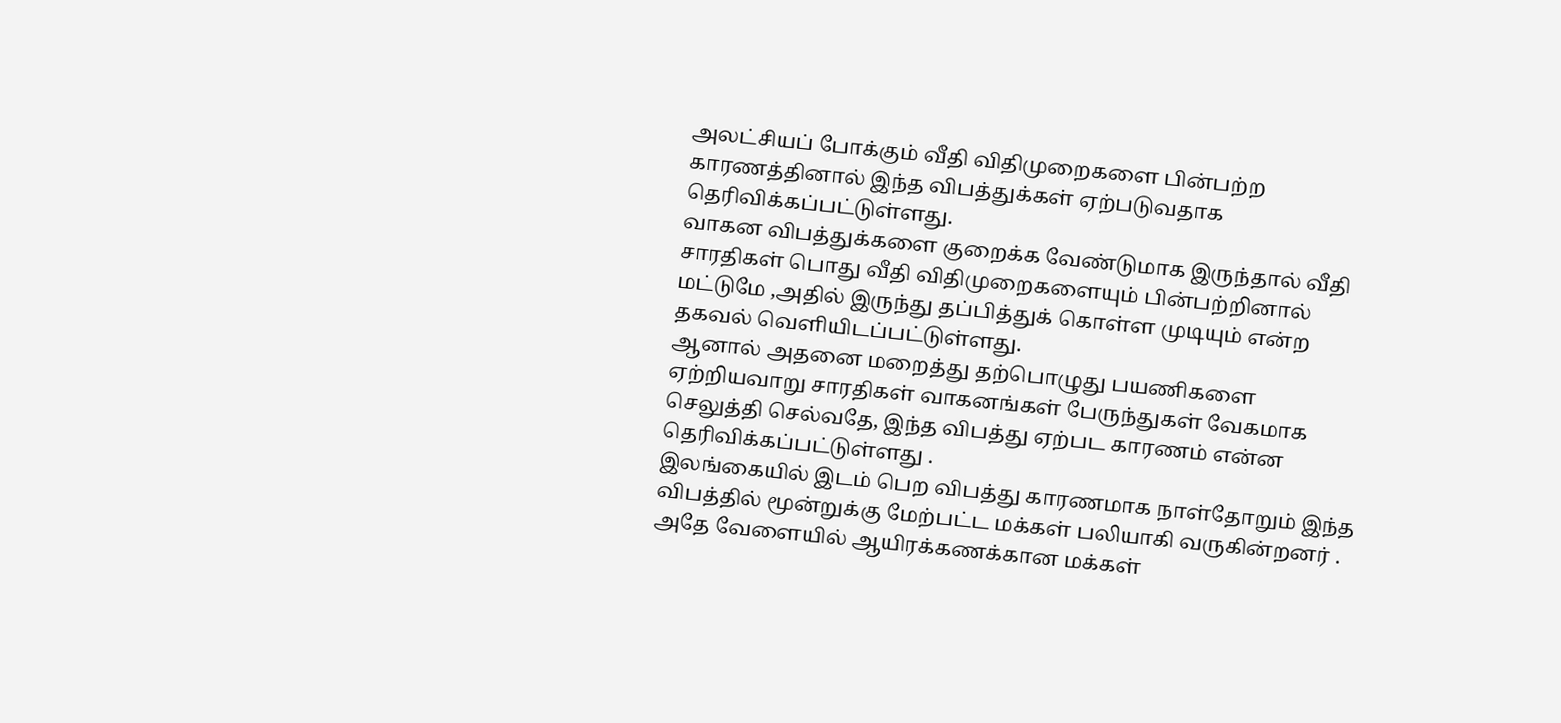அலட்சியப் போக்கும் வீதி விதிமுறைகளை பின்பற்ற காரணத்தினால் இந்த விபத்துக்கள் ஏற்படுவதாக தெரிவிக்கப்பட்டுள்ளது.
வாகன விபத்துக்களை குறைக்க வேண்டுமாக இருந்தால் வீதி சாரதிகள் பொது வீதி விதிமுறைகளையும் பின்பற்றினால் மட்டுமே ,அதில் இருந்து தப்பித்துக் கொள்ள முடியும் என்ற தகவல் வெளியிடப்பட்டுள்ளது.
ஆனால் அதனை மறைத்து தற்பொழுது பயணிகளை ஏற்றியவாறு சாரதிகள் வாகனங்கள் பேருந்துகள் வேகமாக செலுத்தி செல்வதே, இந்த விபத்து ஏற்பட காரணம் என்ன தெரிவிக்கப்பட்டுள்ளது .
இலங்கையில் இடம் பெற விபத்து காரணமாக நாள்தோறும் இந்த விபத்தில் மூன்றுக்கு மேற்பட்ட மக்கள் பலியாகி வருகின்றனர் .
அதே வேளையில் ஆயிரக்கணக்கான மக்கள்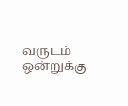வருடம் ஒன்றுக்கு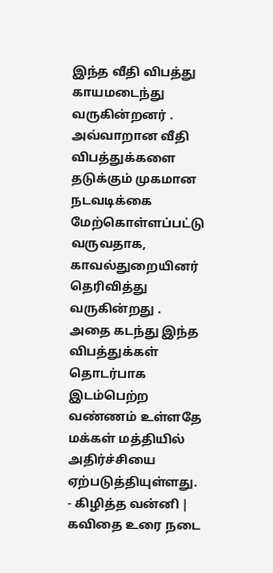இந்த வீதி விபத்து காயமடைந்து வருகின்றனர் .
அவ்வாறான வீதி விபத்துக்களை தடுக்கும் முகமான நடவடிக்கை மேற்கொள்ளப்பட்டு வருவதாக, காவல்துறையினர் தெரிவித்து வருகின்றது .
அதை கடந்து இந்த விபத்துக்கள் தொடர்பாக இடம்பெற்ற வண்ணம் உள்ளதே மக்கள் மத்தியில் அதிர்ச்சியை ஏற்படுத்தியுள்ளது.
- கிழித்த வன்னி | கவிதை உரை நடை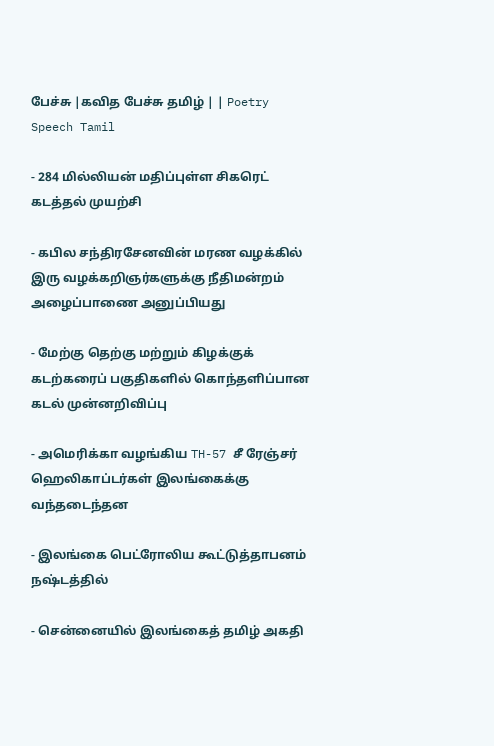பேச்சு |கவித பேச்சு தமிழ் | | Poetry Speech Tamil

- 284 மில்லியன் மதிப்புள்ள சிகரெட் கடத்தல் முயற்சி

- கபில சந்திரசேனவின் மரண வழக்கில் இரு வழக்கறிஞர்களுக்கு நீதிமன்றம் அழைப்பாணை அனுப்பியது

- மேற்கு தெற்கு மற்றும் கிழக்குக் கடற்கரைப் பகுதிகளில் கொந்தளிப்பான கடல் முன்னறிவிப்பு

- அமெரிக்கா வழங்கிய TH-57 சீ ரேஞ்சர் ஹெலிகாப்டர்கள் இலங்கைக்கு வந்தடைந்தன

- இலங்கை பெட்ரோலிய கூட்டுத்தாபனம் நஷ்டத்தில்

- சென்னையில் இலங்கைத் தமிழ் அகதி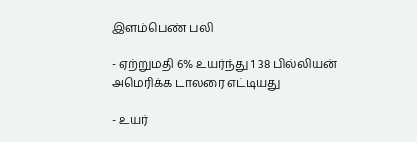இளம்பெண் பலி

- ஏற்றுமதி 6% உயர்ந்து 1 38 பில்லியன் அமெரிக்க டாலரை எட்டியது

- உயர்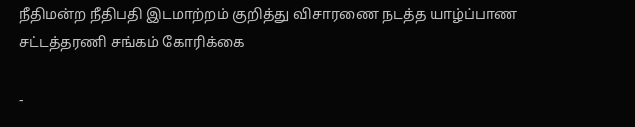நீதிமன்ற நீதிபதி இடமாற்றம் குறித்து விசாரணை நடத்த யாழ்ப்பாண சட்டத்தரணி சங்கம் கோரிக்கை

-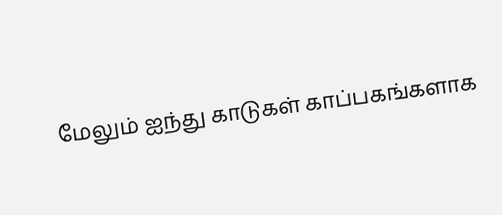மேலும் ஐந்து காடுகள் காப்பகங்களாக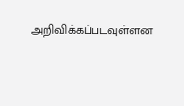அறிவிக்கப்படவுள்ளன